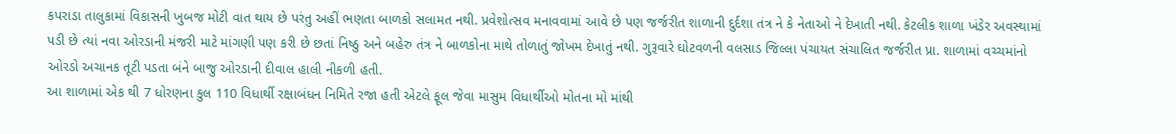કપરાડા તાલુકામાં વિકાસની ખુબજ મોટી વાત થાય છે પરંતુ અહીં ભણતા બાળકો સલામત નથી. પ્રવેશોત્સવ મનાવવામાં આવે છે પણ જર્જરીત શાળાની દુર્દશા તંત્ર ને કે નેતાઓ ને દેખાતી નથી. કેટલીક શાળા ખંડેર અવસ્થામાં પડી છે ત્યાં નવા ઓરડાની મંજરી માટે માંગણી પણ કરી છે છતાં નિષ્ઠુ અને બહેરુ તંત્ર ને બાળકોના માથે તોળાતું જોખમ દેખાતું નથી. ગુરૂવારે ઘોટવળની વલસાડ જિલ્લા પંચાયત સંચાલિત જર્જરીત પ્રા. શાળામાં વચ્ચમાંનો ઓરડો અચાનક તૂટી પડતા બંને બાજુ ઓરડાની દીવાલ હાલી નીકળી હતી.
આ શાળામાં એક થી 7 ધોરણના કુલ 110 વિધાર્થી રક્ષાબંધન નિમિતે રજા હતી એટલે ફૂલ જેવા માસુમ વિધાર્થીઓ મોતના મો માંથી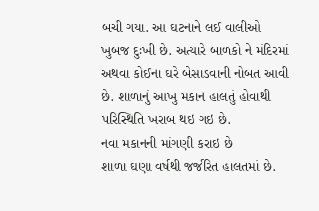બચી ગયા. આ ઘટનાને લઈ વાલીઓ ખુબજ દુઃખી છે. અત્યારે બાળકો ને મંદિરમાં અથવા કોઈના ઘરે બેસાડવાની નોબત આવી છે. શાળાનું આખુ મકાન હાલતું હોવાથી પરિસ્થિતિ ખરાબ થઇ ગઇ છે.
નવા મકાનની માંગણી કરાઇ છે
શાળા ઘણા વર્ષથી જર્જરિત હાલતમાં છે.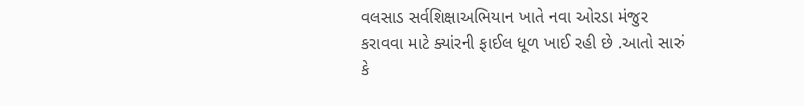વલસાડ સર્વશિક્ષાઅભિયાન ખાતે નવા ઓરડા મંજુર કરાવવા માટે ક્યાંરની ફાઈલ ધૂળ ખાઈ રહી છે .આતો સારું કે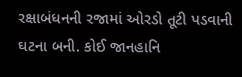રક્ષાબંધનની રજામાં ઓરડો તૂટી પડવાની ઘટના બની. કોઈ જાનહાનિ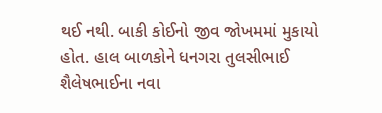થઈ નથી. બાકી કોઈનો જીવ જોખમમાં મુકાયો હોત. હાલ બાળકોને ધનગરા તુલસીભાઈ શૈલેષભાઈના નવા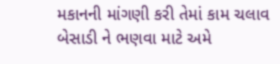મકાનની માંગણી કરી તેમાં કામ ચલાવ બેસાડી ને ભણવા માટે અમે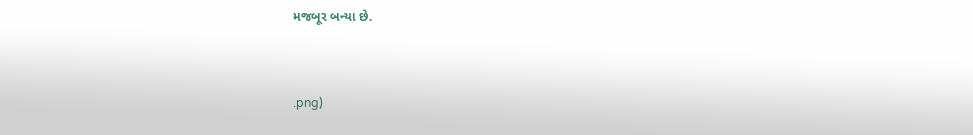મજબૂર બન્યા છે.


.png)